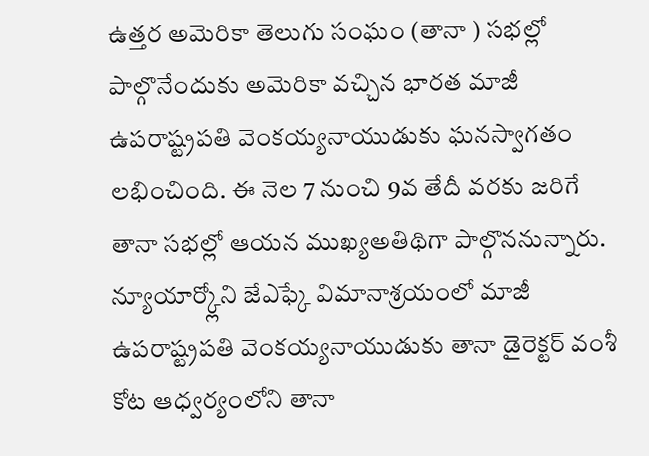ఉత్తర అమెరికా తెలుగు సంఘం (తానా ) సభల్లో పాల్గొనేందుకు అమెరికా వచ్చిన భారత మాజీ ఉపరాష్ట్రపతి వెంకయ్యనాయుడుకు ఘనస్వాగతం లభించింది. ఈ నెల 7 నుంచి 9వ తేదీ వరకు జరిగే తానా సభల్లో ఆయన ముఖ్యఅతిథిగా పాల్గొననున్నారు. న్యూయార్క్లోని జేఎఫ్కే విమానాశ్రయంలో మాజీ ఉపరాష్ట్రపతి వెంకయ్యనాయుడుకు తానా డైరెక్టర్ వంశీ కోట ఆధ్వర్యంలోని తానా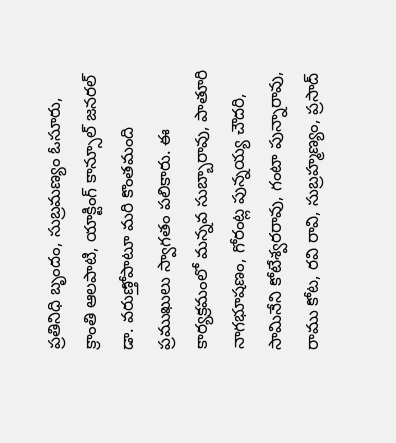ప్రతినిధి బృందం, సుబ్రమణ్యం ఓసూరు, క్రాంతి ఆలపాటి, యాక్టింగ్ కాన్సూల్ జనరల్ డా. వరుణ్తోపాటూ మరి కొంతమంది ప్రముఖులు స్వాగతం పలికారు. ఈ కార్యక్రమంలో మన్నవ సుబ్బారావు, పాతూరి నాగభూషణం, గోరంట్ల పున్నయ్య చౌదరి, సామినేని కోటేశ్వరరావు, గంటా పున్నారావు, రాము కోట, రవి రావి, సుబ్రహ్మణ్యం, ప్రసాద్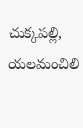చుక్కపల్లి, యలమంచిలి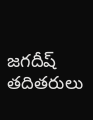జగదీష్ తదితరులు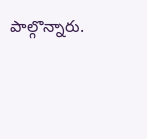పాల్గొన్నారు.